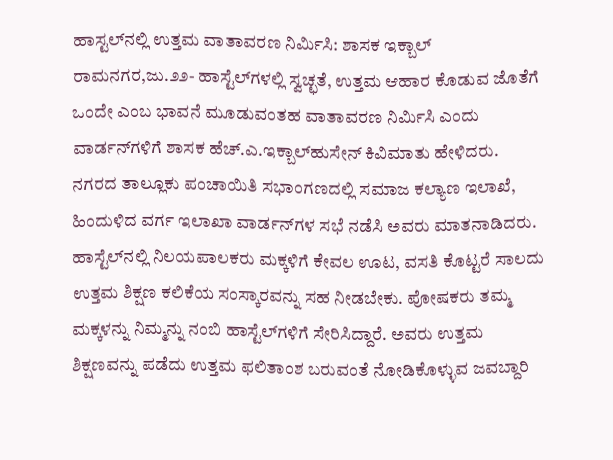ಹಾಸ್ಟಲ್‌ನಲ್ಲಿ ಉತ್ತಮ ವಾತಾವರಣ ನಿರ್ಮಿಸಿ: ಶಾಸಕ ಇಕ್ಬಾಲ್
ರಾಮನಗರ,ಜು.೨೨- ಹಾಸ್ಟೆಲ್‌ಗಳಲ್ಲಿ ಸ್ವಚ್ಛತೆ, ಉತ್ತಮ ಆಹಾರ ಕೊಡುವ ಜೊತೆಗೆ ಒಂದೇ ಎಂಬ ಭಾವನೆ ಮೂಡುವಂತಹ ವಾತಾವರಣ ನಿರ್ಮಿಸಿ ಎಂದು ವಾರ್ಡನ್‌ಗಳಿಗೆ ಶಾಸಕ ಹೆಚ್.ಎ.ಇಕ್ಬಾಲ್‌ಹುಸೇನ್ ಕಿವಿಮಾತು ಹೇಳಿದರು.
ನಗರದ ತಾಲ್ಲೂಕು ಪಂಚಾಯಿತಿ ಸಭಾಂಗಣದಲ್ಲಿ ಸಮಾಜ ಕಲ್ಯಾಣ ಇಲಾಖೆ, ಹಿಂದುಳಿದ ವರ್ಗ ಇಲಾಖಾ ವಾರ್ಡನ್‌ಗಳ ಸಭೆ ನಡೆಸಿ ಅವರು ಮಾತನಾಡಿದರು. ಹಾಸ್ಟೆಲ್‌ನಲ್ಲಿ ನಿಲಯಪಾಲಕರು ಮಕ್ಕಳಿಗೆ ಕೇವಲ ಊಟ, ವಸತಿ ಕೊಟ್ಟರೆ ಸಾಲದು ಉತ್ತಮ ಶಿಕ್ಷಣ ಕಲಿಕೆಯ ಸಂಸ್ಕಾರವನ್ನು ಸಹ ನೀಡಬೇಕು. ಪೋಷಕರು ತಮ್ಮ ಮಕ್ಕಳನ್ನು ನಿಮ್ಮನ್ನು ನಂಬಿ ಹಾಸ್ಟೆಲ್‌ಗಳಿಗೆ ಸೇರಿಸಿದ್ದಾರೆ. ಅವರು ಉತ್ತಮ ಶಿಕ್ಷಣವನ್ನು ಪಡೆದು ಉತ್ತಮ ಫಲಿತಾಂಶ ಬರುವಂತೆ ನೋಡಿಕೊಳ್ಳುವ ಜವಬ್ದಾರಿ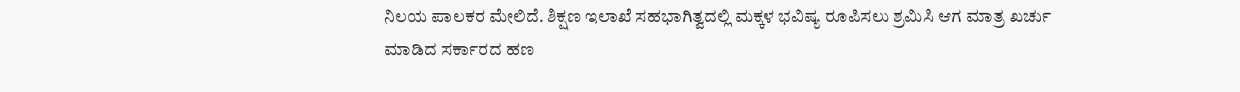ನಿಲಯ ಪಾಲಕರ ಮೇಲಿದೆ. ಶಿಕ್ಷಣ ಇಲಾಖೆ ಸಹಭಾಗಿತ್ವದಲ್ಲಿ ಮಕ್ಕಳ ಭವಿಷ್ಯ ರೂಪಿಸಲು ಶ್ರಮಿಸಿ ಆಗ ಮಾತ್ರ ಖರ್ಚು ಮಾಡಿದ ಸರ್ಕಾರದ ಹಣ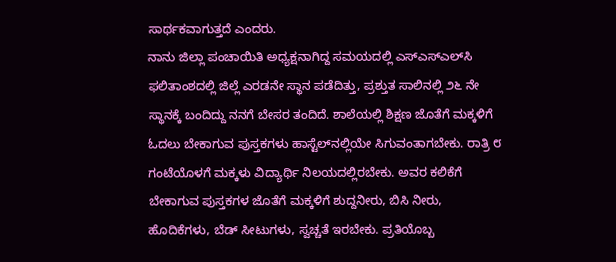ಸಾರ್ಥಕವಾಗುತ್ತದೆ ಎಂದರು.
ನಾನು ಜಿಲ್ಲಾ ಪಂಚಾಯಿತಿ ಅಧ್ಯಕ್ಷನಾಗಿದ್ದ ಸಮಯದಲ್ಲಿ ಎಸ್‌ಎಸ್‌ಎಲ್‌ಸಿ ಫಲಿತಾಂಶದಲ್ಲಿ ಜಿಲ್ಲೆ ಎರಡನೇ ಸ್ಥಾನ ಪಡೆದಿತ್ತು, ಪ್ರಶ್ತುತ ಸಾಲಿನಲ್ಲಿ ೨೬ ನೇ ಸ್ಥಾನಕ್ಕೆ ಬಂದಿದ್ದು ನನಗೆ ಬೇಸರ ತಂದಿದೆ. ಶಾಲೆಯಲ್ಲಿ ಶಿಕ್ಷಣ ಜೊತೆಗೆ ಮಕ್ಕಳಿಗೆ ಓದಲು ಬೇಕಾಗುವ ಪುಸ್ತಕಗಳು ಹಾಸ್ಟೆಲ್‌ನಲ್ಲಿಯೇ ಸಿಗುವಂತಾಗಬೇಕು. ರಾತ್ರಿ ೮ ಗಂಟೆಯೊಳಗೆ ಮಕ್ಕಳು ವಿದ್ಯಾರ್ಥಿ ನಿಲಯದಲ್ಲಿರಬೇಕು. ಅವರ ಕಲಿಕೆಗೆ ಬೇಕಾಗುವ ಪುಸ್ತಕಗಳ ಜೊತೆಗೆ ಮಕ್ಕಳಿಗೆ ಶುದ್ದನೀರು, ಬಿಸಿ ನೀರು, ಹೊದಿಕೆಗಳು, ಬೆಡ್ ಸೀಟುಗಳು, ಸ್ವಚ್ಚತೆ ಇರಬೇಕು. ಪ್ರತಿಯೊಬ್ಬ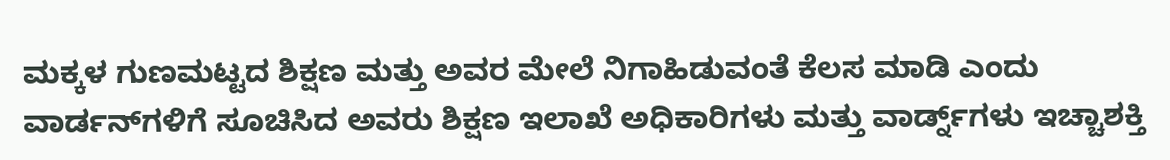ಮಕ್ಕಳ ಗುಣಮಟ್ಟದ ಶಿಕ್ಷಣ ಮತ್ತು ಅವರ ಮೇಲೆ ನಿಗಾಹಿಡುವಂತೆ ಕೆಲಸ ಮಾಡಿ ಎಂದು ವಾರ್ಡನ್‌ಗಳಿಗೆ ಸೂಚಿಸಿದ ಅವರು ಶಿಕ್ಷಣ ಇಲಾಖೆ ಅಧಿಕಾರಿಗಳು ಮತ್ತು ವಾರ್ಡ್ನ್‌ಗಳು ಇಚ್ಚಾಶಕ್ತಿ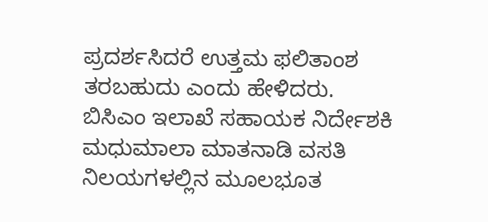ಪ್ರದರ್ಶಸಿದರೆ ಉತ್ತಮ ಫಲಿತಾಂಶ ತರಬಹುದು ಎಂದು ಹೇಳಿದರು.
ಬಿಸಿಎಂ ಇಲಾಖೆ ಸಹಾಯಕ ನಿರ್ದೇಶಕಿ ಮಧುಮಾಲಾ ಮಾತನಾಡಿ ವಸತಿ ನಿಲಯಗಳಲ್ಲಿನ ಮೂಲಭೂತ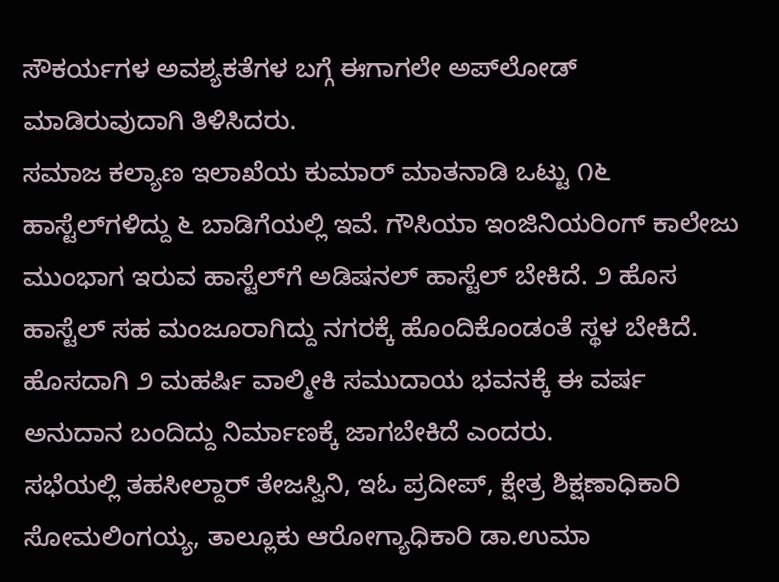ಸೌಕರ್ಯಗಳ ಅವಶ್ಯಕತೆಗಳ ಬಗ್ಗೆ ಈಗಾಗಲೇ ಅಪ್‌ಲೋಡ್ ಮಾಡಿರುವುದಾಗಿ ತಿಳಿಸಿದರು.
ಸಮಾಜ ಕಲ್ಯಾಣ ಇಲಾಖೆಯ ಕುಮಾರ್ ಮಾತನಾಡಿ ಒಟ್ಟು ೧೬ ಹಾಸ್ಟೆಲ್‌ಗಳಿದ್ದು ೬ ಬಾಡಿಗೆಯಲ್ಲಿ ಇವೆ. ಗೌಸಿಯಾ ಇಂಜಿನಿಯರಿಂಗ್ ಕಾಲೇಜು ಮುಂಭಾಗ ಇರುವ ಹಾಸ್ಟೆಲ್‌ಗೆ ಅಡಿಷನಲ್ ಹಾಸ್ಟೆಲ್ ಬೇಕಿದೆ. ೨ ಹೊಸ ಹಾಸ್ಟೆಲ್ ಸಹ ಮಂಜೂರಾಗಿದ್ದು ನಗರಕ್ಕೆ ಹೊಂದಿಕೊಂಡಂತೆ ಸ್ಥಳ ಬೇಕಿದೆ. ಹೊಸದಾಗಿ ೨ ಮಹರ್ಷಿ ವಾಲ್ಮೀಕಿ ಸಮುದಾಯ ಭವನಕ್ಕೆ ಈ ವರ್ಷ ಅನುದಾನ ಬಂದಿದ್ದು ನಿರ್ಮಾಣಕ್ಕೆ ಜಾಗಬೇಕಿದೆ ಎಂದರು.
ಸಭೆಯಲ್ಲಿ ತಹಸೀಲ್ದಾರ್ ತೇಜಸ್ವಿನಿ, ಇಓ ಪ್ರದೀಪ್, ಕ್ಷೇತ್ರ ಶಿಕ್ಷಣಾಧಿಕಾರಿ ಸೋಮಲಿಂಗಯ್ಯ, ತಾಲ್ಲೂಕು ಆರೋಗ್ಯಾಧಿಕಾರಿ ಡಾ.ಉಮಾ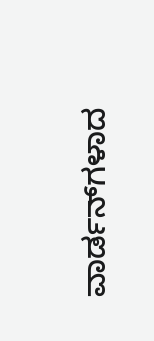ವಾರ್ಡನ್‌ಗಳಾದ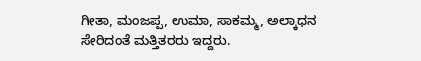ಗೀತಾ, ಮಂಜಪ್ಪ, ಉಮಾ, ಸಾಕಮ್ಮ, ಅಲ್ಕಾಧನ ಸೇರಿದಂತೆ ಮತ್ತಿತರರು ಇದ್ದರು.